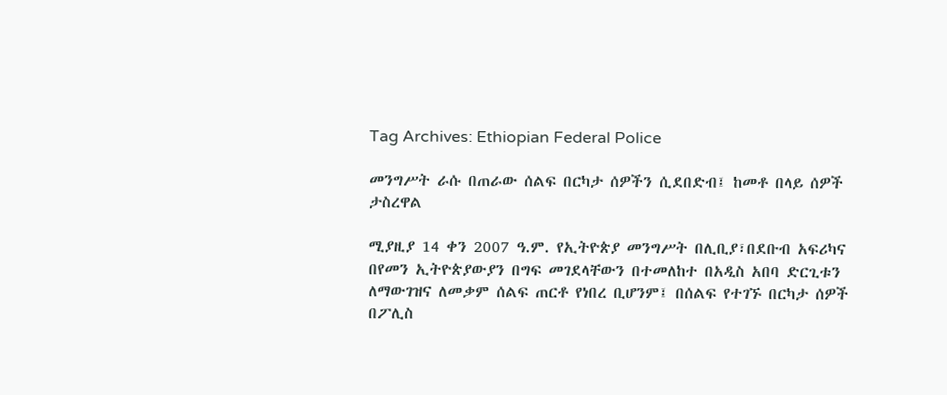Tag Archives: Ethiopian Federal Police

መንግሥት ራሱ በጠራው ሰልፍ በርካታ ሰዎችን ሲደበድብ፤ ከመቶ በላይ ሰዎች ታስረዋል

ሚያዚያ 14 ቀን 2007 ዓ.ም. የኢትዮጵያ መንግሥት በሊቢያ፣በደቡብ አፍሪካና በየመን ኢትዮጵያውያን በግፍ መገደላቸውን በተመለከተ በአዲስ አበባ ድርጊቱን ለማውገዝና ለመቃም ሰልፍ ጠርቶ የነበረ ቢሆንም፤ በሰልፍ የተገኙ በርካታ ሰዎች በፖሊስ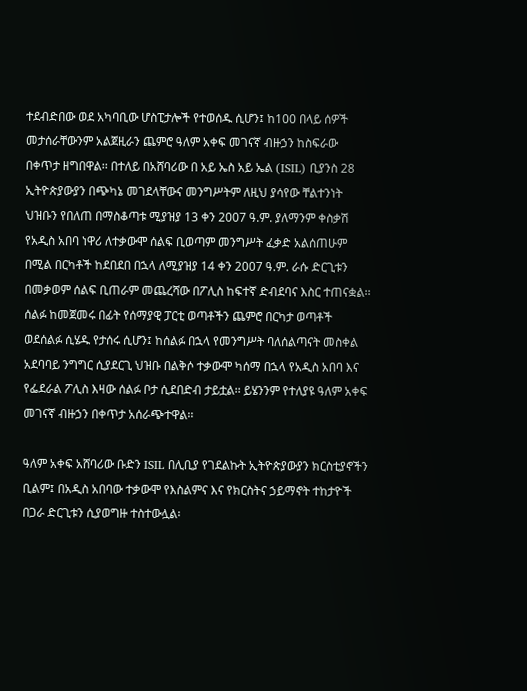ተደብድበው ወደ አካባቢው ሆስፒታሎች የተወሰዱ ሲሆን፤ ከ100 በላይ ሰዎች መታሰራቸውንም አልጀዚራን ጨምሮ ዓለም አቀፍ መገናኛ ብዙኃን ከስፍራው በቀጥታ ዘግበዋል፡፡ በተለይ በአሸባሪው በ አይ ኤስ አይ ኤል (ISIL) ቢያንስ 28 ኢትዮጵያውያን በጭካኔ መገደላቸውና መንግሥትም ለዚህ ያሳየው ቸልተንነት ህዝቡን የበለጠ በማስቆጣቱ ሚያዝያ 13 ቀን 2007 ዓ.ም. ያለማንም ቀስቃሽ የአዲስ አበባ ነዋሪ ለተቃውሞ ሰልፍ ቢወጣም መንግሥት ፈቃድ አልሰጠሁም በሚል በርካቶች ከደበደበ በኋላ ለሚያዝያ 14 ቀን 2007 ዓ.ም. ራሱ ድርጊቱን በመቃወም ሰልፍ ቢጠራም መጨረሻው በፖሊስ ከፍተኛ ድብደባና እስር ተጠናቋል፡፡ ሰልፉ ከመጀመሩ በፊት የሰማያዊ ፓርቲ ወጣቶችን ጨምሮ በርካታ ወጣቶች ወደሰልፉ ሲሄዱ የታሰሩ ሲሆን፤ ከሰልፉ በኋላ የመንግሥት ባለሰልጣናት መስቀል አደባባይ ንግግር ሲያደርጊ ህዝቡ በልቅሶ ተቃውሞ ካሰማ በኋላ የአዲስ አበባ እና የፌደራል ፖሊስ እዛው ሰልፉ ቦታ ሲደበድብ ታይቷል፡፡ ይሄንንም የተለያዩ ዓለም አቀፍ መገናኛ ብዙኃን በቀጥታ አሰራጭተዋል፡፡

ዓለም አቀፍ አሸባሪው ቡድን ISIL በሊቢያ የገደልኩት ኢትዮጵያውያን ክርስቲያኖችን ቢልም፤ በአዲስ አበባው ተቃውሞ የእስልምና እና የክርስትና ኃይማኖት ተከታዮች በጋራ ድርጊቱን ሲያወግዙ ተስተውሏል፡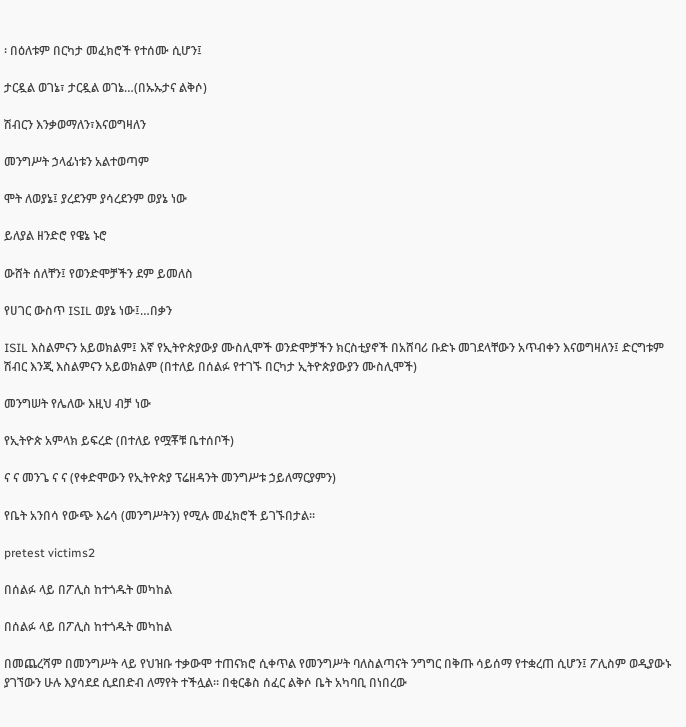፡ በዕለቱም በርካታ መፈክሮች የተሰሙ ሲሆን፤

ታርዷል ወገኔ፣ ታርዷል ወገኔ…(በኡኡታና ልቅሶ)

ሽብርን እንቃወማለን፣እናወግዛለን

መንግሥት ኃላፊነቱን አልተወጣም

ሞት ለወያኔ፤ ያረደንም ያሳረደንም ወያኔ ነው

ይለያል ዘንድሮ የዌኔ ኑሮ

ውሸት ሰለቸን፤ የወንድሞቻችን ደም ይመለስ

የሀገር ውስጥ ISIL ወያኔ ነው፤…በቃን

ISIL እስልምናን አይወክልም፤ እኛ የኢትዮጵያውያ ሙስሊሞች ወንድሞቻችን ክርስቲያኖች በአሸባሪ ቡድኑ መገደላቸውን አጥብቀን እናወግዛለን፤ ድርግቱም ሽብር እንጂ እስልምናን አይወክልም (በተለይ በሰልፉ የተገኙ በርካታ ኢትዮጵያውያን ሙስሊሞች)

መንግሠት የሌለው እዚህ ብቻ ነው

የኢትዮጵ አምላክ ይፍረድ (በተለይ የሟቾቹ ቤተሰቦች)

ና ና መንጌ ና ና (የቀድሞውን የኢትዮጵያ ፕሬዘዳንት መንግሥቱ ኃይለማርያምን)

የቤት አንበሳ የውጭ እሬሳ (መንግሥትን) የሚሉ መፈክሮች ይገኙበታል፡፡

pretest victims2

በሰልፉ ላይ በፖሊስ ከተጎዱት መካከል

በሰልፉ ላይ በፖሊስ ከተጎዱት መካከል

በመጨረሻም በመንግሥት ላይ የህዝቡ ተቃውሞ ተጠናክሮ ሲቀጥል የመንግሥት ባለስልጣናት ንግግር በቅጡ ሳይሰማ የተቋረጠ ሲሆን፤ ፖሊስም ወዲያውኑ ያገኘውን ሁሉ እያሳደደ ሲደበድብ ለማየት ተችሏል፡፡ በቂርቆስ ሰፈር ልቅሶ ቤት አካባቢ በነበረው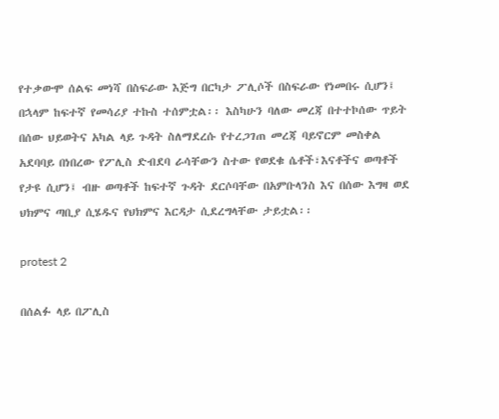የተቃውሞ ሰልፍ መነሻ በስፍራው እጅግ በርካታ ፖሊሶች በስፍራው የነመበሩ ሲሆን፤ በኋላም ከፍተኛ የመሳሪያ ተኩስ ተሰምቷል፡፡ እስካሁን ባለው መረጃ በተተኮሰው ጥይት በሰው ህይወትና አካል ላይ ጉዳት ስለማደረሱ የተረጋገጠ መረጃ ባይኖርም መስቀል አደባባይ በነበረው የፖሊስ ድብደባ ራሳቸውን ስተው የወደቁ ሴቶች፣እናቶችና ወጣቶች የታዩ ሲሆን፤ ብዙ ወጣቶች ከፍተኛ ጉዳት ደርሶባቸው በአምቡላንስ እና በሰው እግዛ ወደ ህክምና ጣቢያ ሲሄዱና የህክምና እርዳታ ሲደረግላቸው ታይቷል፡፡

protest 2

በሰልፉ ላይ በፖሊስ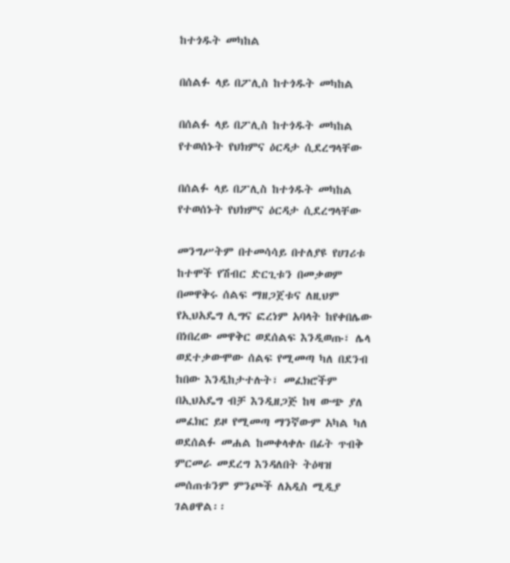ከተጎዱት መካከል

በሰልፉ ላይ በፖሊስ ከተጎዱት መካከል

በሰልፉ ላይ በፖሊስ ከተጎዱት መካከል የተወሰኑት የህክምና ዕርዳታ ሲደረግላቸው

በሰልፉ ላይ በፖሊስ ከተጎዱት መካከል የተወሰኑት የህክምና ዕርዳታ ሲደረግላቸው

መንግሥትም በተመሳሳይ በተለያዩ የሀገሪቱ ከተሞች የሽብር ድርጊቱን በመቃወም በመዋቅሩ ሰልፍ ማዘጋጀቱና ለዚህም የኢህአዴግ ሊግና ፎረነም አባላት ከየቀበሌው በነበረው መዋቅር ወደሰልፍ እንዲወጡ፣ ሌላ ወደተቃውሞው ሰልፍ የሚመጣ ካለ በደንብ ከበው እንዲከታተሉት፣ መፈክሮችም በኢህአዴግ ብቻ እንዲዘጋጅ ከዛ ውጭ ያለ መፈክር ይዞ የሚመጣ ማንኛውም አካል ካለ ወደሰልፉ መሐል ከመቀላቀሉ በፊት ጥብቅ ምርመራ መደረግ እንዳለበት ትዕዛዝ መሰጠቱንም ምንጮች ለአዲስ ሚዲያ ገልፀዋል፡፡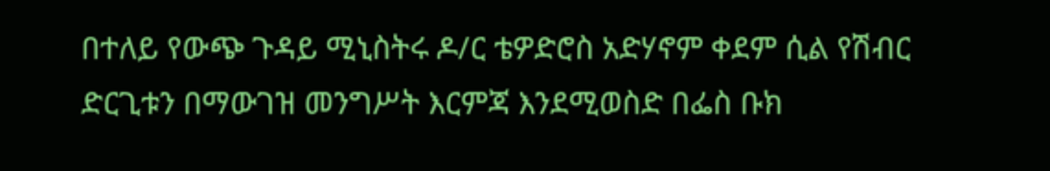በተለይ የውጭ ጉዳይ ሚኒስትሩ ዶ/ር ቴዎድሮስ አድሃኖም ቀደም ሲል የሽብር ድርጊቱን በማውገዝ መንግሥት እርምጃ እንደሚወስድ በፌስ ቡክ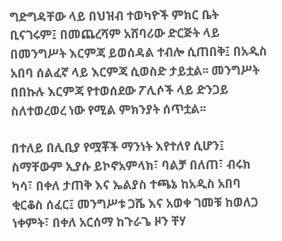ግድግዳቸው ላይ በህዝብ ተወካዮች ምክር ቤት ቢናገሩም፤ በመጨረሻም አሸባሪው ድርጅት ላይ በመንግሥት እርምጃ ይወሰዳል ተብሎ ሲጠበቅ፤ በአዲስ አበባ ሰልፈኛ ላይ እርምጃ ሲወስድ ታይቷል፡፡ መንግሥት በበኩሉ እርምጃ የተወሰደው ፖሊሶች ላይ ድንጋይ ስለተወረወረ ነው የሚል ምክንያት ሰጥቷል፡፡

በተለይ በሊቢያ የሟቾች ማንነት እየተለየ ሲሆን፤ ስማቸውም ኢያሱ ይኮኖአምላክ፣ ባልቻ በለጠ፣ ብሩክ ካሳ፣ በቀለ ታጠቅ እና ኤልያስ ተጫኔ ከአዲስ አበባ ቂርቆስ ሰፈር፤ መንግሥቱ ጋሼ እና አወቀ ገመቹ ከወለጋ ነቀምት፣ በቀለ አርሰማ ከጉራጌ ዞን ቸሃ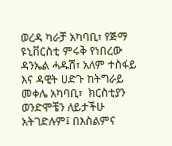ወረዳ ካራቻ አካባቢ፣ የጅማ ዩኒቨርስቲ ምሩቅ የነበረው ዳንኤል ሓዱሽ፣ አለም ተስፋይ እና ዳዊት ሀድጉ ከትግራይ መቀሌ አካባቢ፣  ክርስቲያን ወንድሞቼን ለይታችሁ አትገድሉም፤ በእስልምና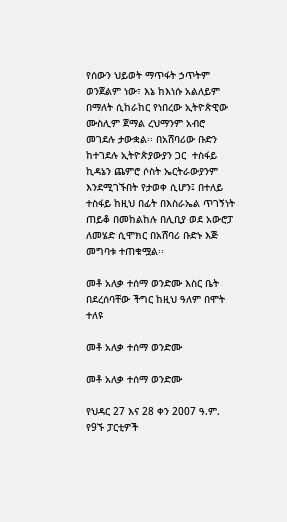የሰውን ህይወት ማጥፋት ኃጥትም ወንጀልም ነው፣ እኔ ከእነሱ አልለይም በማለት ሲከራከር የነበረው ኢትዮጵዊው ሙስሊም ጀማል ረህማንም አብሮ መገደሉ ታውቋል፡፡ በአሸባሪው ቡድን ከተገደሉ ኢትዮጵያውያን ጋር  ተስፋይ ኪዳኔን ጨምሮ ሶስት ኤርትራውያንም እንደሚገኙበት የታወቀ ሲሆን፤ በተለይ ተስፋይ ከዚህ በፊት በእስራኤል ጥገኝነት ጠይቆ በመከልከሉ በሊቢያ ወደ አውሮፓ ለመሄድ ሲሞክር በአሸባሪ ቡድኑ እጅ መግባቱ ተጠቁሟል፡፡

መቶ አለቃ ተሰማ ወንድሙ እስር ቤት በደረሰባቸው ችግር ከዚህ ዓለም በሞት ተለዩ

መቶ አለቃ ተሰማ ወንድሙ

መቶ አለቃ ተሰማ ወንድሙ

የህዳር 27 እና 28 ቀን 2007 ዓ.ም. የ9ኙ ፓርቲዎች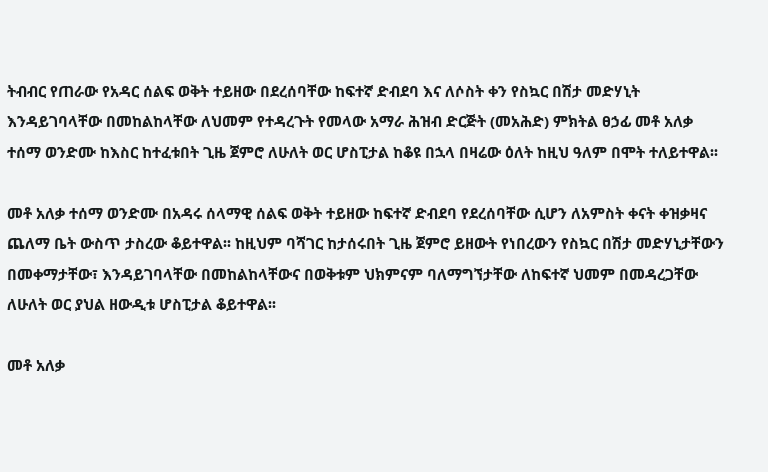ትብብር የጠራው የአዳር ሰልፍ ወቅት ተይዘው በደረሰባቸው ከፍተኛ ድብደባ እና ለሶስት ቀን የስኳር በሽታ መድሃኒት እንዳይገባላቸው በመከልከላቸው ለህመም የተዳረጉት የመላው አማራ ሕዝብ ድርጅት (መአሕድ) ምክትል ፀኃፊ መቶ አለቃ ተሰማ ወንድሙ ከእስር ከተፈቱበት ጊዜ ጀምሮ ለሁለት ወር ሆስፒታል ከቆዩ በኋላ በዛሬው ዕለት ከዚህ ዓለም በሞት ተለይተዋል፡፡

መቶ አለቃ ተሰማ ወንድሙ በአዳሩ ሰላማዊ ሰልፍ ወቅት ተይዘው ከፍተኛ ድብደባ የደረሰባቸው ሲሆን ለአምስት ቀናት ቀዝቃዛና ጨለማ ቤት ውስጥ ታስረው ቆይተዋል፡፡ ከዚህም ባሻገር ከታሰሩበት ጊዜ ጀምሮ ይዘውት የነበረውን የስኳር በሽታ መድሃኒታቸውን በመቀማታቸው፣ እንዳይገባላቸው በመከልከላቸውና በወቅቱም ህክምናም ባለማግኘታቸው ለከፍተኛ ህመም በመዳረጋቸው ለሁለት ወር ያህል ዘውዲቱ ሆስፒታል ቆይተዋል፡፡

መቶ አለቃ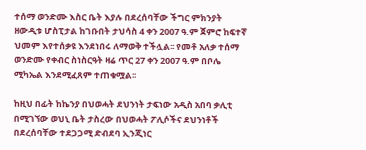ተሰማ ወንድሙ እስር ቤት እያሉ በደረሰባቸው ችግር ምክንያት ዘውዲቱ ሆስፒታል ከገቡበት ታህሳስ 4 ቀን 2007 ዓ.ም ጀምሮ ከፍተኛ ህመም እየተሰቃዩ እንደነበሩ ለማወቅ ተችሏል፡፡ የመቶ አለቃ ተሰማ ወንድሙ የቀብር ስነስርዓት ዛሬ ጥር 27 ቀን 2007 ዓ.ም በቦሌ ሚካኤል እንደሚፈጸም ተጠቁሟል፡፡

ከዚህ በፊት ከኬንያ በህወሓት ደህንነት ታፍነው አዲስ አበባ ቃሊቲ በሚገኘው ወህኒ ቤት ታስረው በህወሓት ፖሊሶችና ደህንነቶች በደረሰባቸው ተደጋጋሚ ድብደባ ኢንጂነር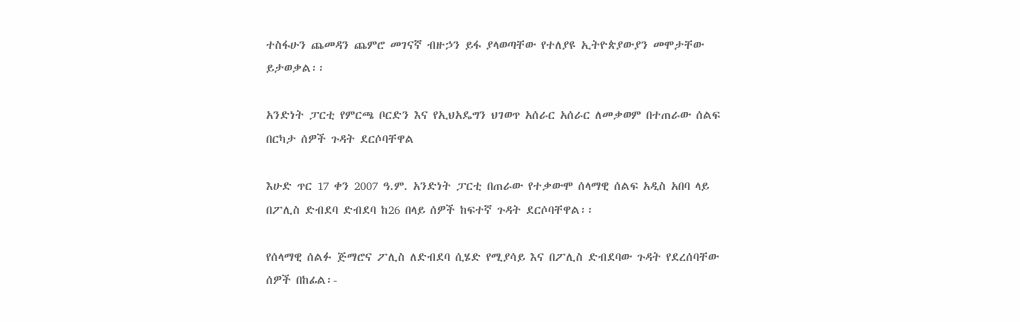ተስፋሁን ጨመዳን ጨምሮ መገናኛ ብዙኃን ይፋ ያላወጣቸው የተለያዩ ኢትዮጵያውያን መሞታቸው ይታወቃል፡፡

አንድነት ፓርቲ የምርጫ ቦርድን እና የኢህአዴግን ህገወጥ አሰራር አሰራር ለመቃወም በተጠራው ሰልፍ በርካታ ሰዎች ጉዳት ደርሶባቸዋል

እሁድ ጥር 17 ቀን 2007 ዓ.ም. አንድነት ፓርቲ በጠራው የተቃውሞ ሰላማዊ ሰልፍ አዲስ አበባ ላይ በፖሊስ ድብደባ ድብደባ ከ26 በላይ ሰዎች ከፍተኛ ጉዳት ደርሶባቸዋል፡፡

የሰላማዊ ሰልፉ ጅማሮና ፖሊስ ለድብደባ ሲሄድ የሚያሳይ እና በፖሊስ ድብደባው ጉዳት የደረሰባቸው ሰዎች በከፊል፡-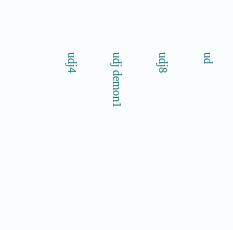ud

udj8

udj demon1

udj4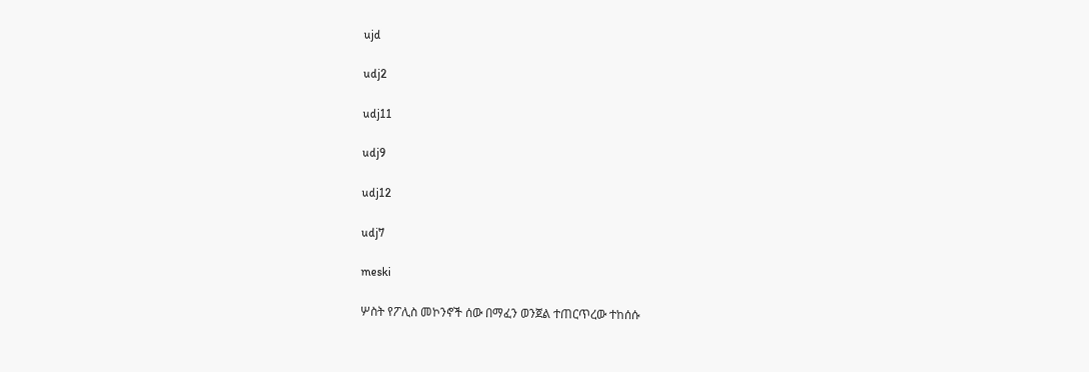ujd

udj2

udj11

udj9

udj12

udj7

meski

ሦስት የፖሊስ መኮንኖች ሰው በማፈን ወንጀል ተጠርጥረው ተከሰሱ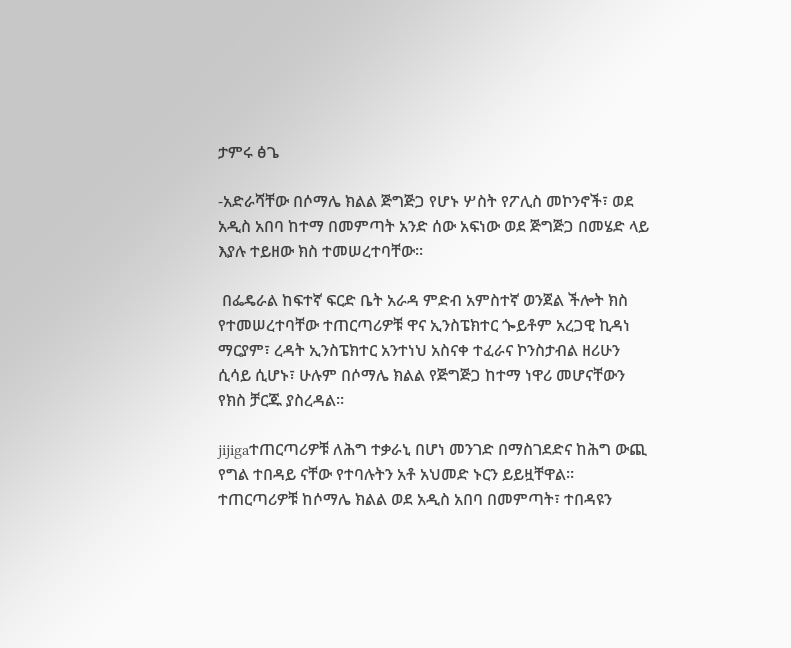ታምሩ ፅጌ

-አድራሻቸው በሶማሌ ክልል ጅግጅጋ የሆኑ ሦስት የፖሊስ መኮንኖች፣ ወደ አዲስ አበባ ከተማ በመምጣት አንድ ሰው አፍነው ወደ ጅግጅጋ በመሄድ ላይ እያሉ ተይዘው ክስ ተመሠረተባቸው፡፡

 በፌዴራል ከፍተኛ ፍርድ ቤት አራዳ ምድብ አምስተኛ ወንጀል ችሎት ክስ የተመሠረተባቸው ተጠርጣሪዎቹ ዋና ኢንስፔክተር ጐይቶም አረጋዊ ኪዳነ ማርያም፣ ረዳት ኢንስፔክተር አንተነህ አስናቀ ተፈራና ኮንስታብል ዘሪሁን ሲሳይ ሲሆኑ፣ ሁሉም በሶማሌ ክልል የጅግጅጋ ከተማ ነዋሪ መሆናቸውን የክስ ቻርጁ ያስረዳል፡፡

jijigaተጠርጣሪዎቹ ለሕግ ተቃራኒ በሆነ መንገድ በማስገደድና ከሕግ ውጪ የግል ተበዳይ ናቸው የተባሉትን አቶ አህመድ ኑርን ይይዟቸዋል፡፡ ተጠርጣሪዎቹ ከሶማሌ ክልል ወደ አዲስ አበባ በመምጣት፣ ተበዳዩን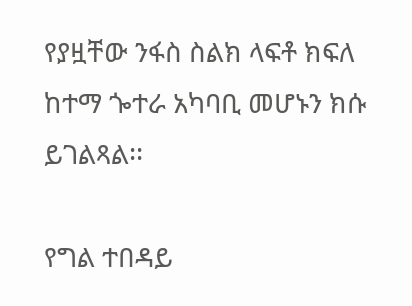የያዟቸው ንፋስ ስልክ ላፍቶ ክፍለ ከተማ ጐተራ አካባቢ መሆኑን ክሱ ይገልጻል፡፡

የግል ተበዳይ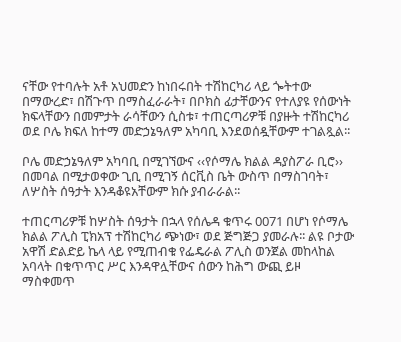ናቸው የተባሉት አቶ አህመድን ከነበሩበት ተሽከርካሪ ላይ ጐትተው በማውረድ፣ በሽጉጥ በማስፈራራት፣ በቦክስ ፊታቸውንና የተለያዩ የሰውነት ክፍላቸውን በመምታት ራሳቸውን ሲስቱ፣ ተጠርጣሪዎቹ በያዙት ተሽከርካሪ ወደ ቦሌ ክፍለ ከተማ መድኃኔዓለም አካባቢ እንደወሰዷቸውም ተገልጿል፡፡

ቦሌ መድኃኔዓለም አካባቢ በሚገኘውና ‹‹የሶማሌ ክልል ዳያስፖራ ቢሮ›› በመባል በሚታወቀው ጊቢ በሚገኝ ሰርቪስ ቤት ውስጥ በማስገባት፣ ለሦስት ሰዓታት እንዳቆዩአቸውም ክሱ ያብራራል፡፡

ተጠርጣሪዎቹ ከሦስት ሰዓታት በኋላ የሰሌዳ ቁጥሩ 0071 በሆነ የሶማሌ ክልል ፖሊስ ፒክአፕ ተሽከርካሪ ጭነው፣ ወደ ጅግጅጋ ያመራሉ፡፡ ልዩ ቦታው አዋሽ ድልድይ ኬላ ላይ የሚጠብቁ የፌዴራል ፖሊስ ወንጀል መከላከል አባላት በቁጥጥር ሥር እንዳዋሏቸውና ሰውን ከሕግ ውጪ ይዞ ማስቀመጥ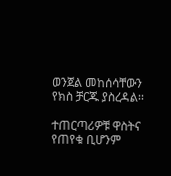ወንጀል መከሰሳቸውን የክስ ቻርጁ ያስረዳል፡፡

ተጠርጣሪዎቹ ዋስትና የጠየቁ ቢሆንም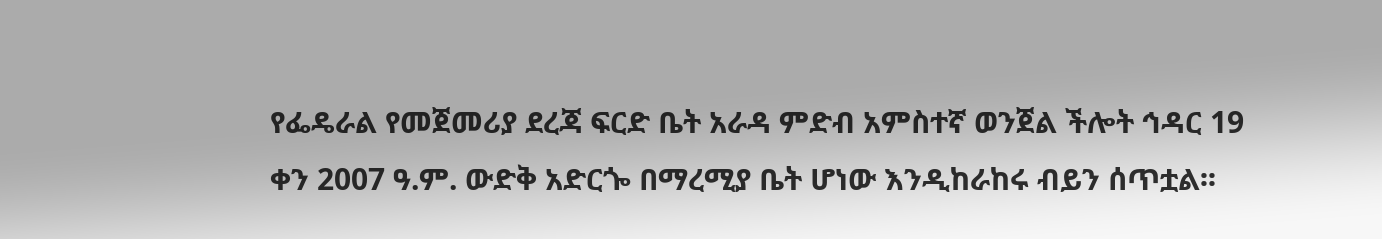የፌዴራል የመጀመሪያ ደረጃ ፍርድ ቤት አራዳ ምድብ አምስተኛ ወንጀል ችሎት ኅዳር 19 ቀን 2007 ዓ.ም. ውድቅ አድርጐ በማረሚያ ቤት ሆነው እንዲከራከሩ ብይን ሰጥቷል፡፡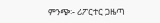ምንጭ፡- ሪፖርተር ጋዜጣ